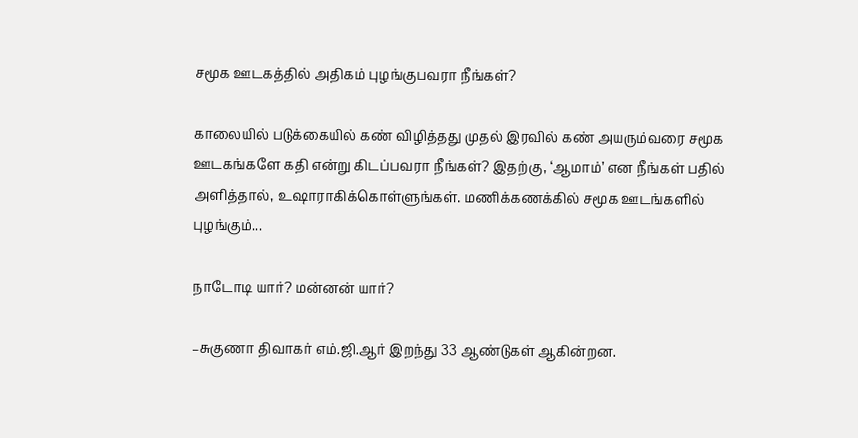சமூக ஊடகத்தில் அதிகம் புழங்குபவரா நீங்கள்?

காலையில் படுக்கையில் கண் விழித்தது முதல் இரவில் கண் அயரும்வரை சமூக ஊடகங்களே கதி என்று கிடப்பவரா நீங்கள்? இதற்கு, ‘ஆமாம்’ என நீங்கள் பதில் அளித்தால், உஷாராகிக்கொள்ளுங்கள். மணிக்கணக்கில் சமூக ஊடங்களில் புழங்கும்...

நாடோடி யார்? மன்னன் யார்?

–சுகுணா திவாகர் எம்.ஜி.ஆர் இறந்து 33 ஆண்டுகள் ஆகின்றன.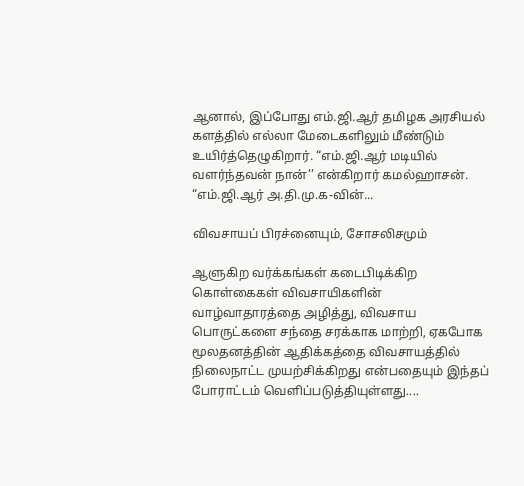ஆனால், இப்போது எம்.ஜி.ஆர் தமிழக அரசியல் களத்தில் எல்லா மேடைகளிலும் மீண்டும் உயிர்த்தெழுகிறார். “எம்.ஜி.ஆர் மடியில் வளர்ந்தவன் நான்’’ என்கிறார் கமல்ஹாசன். “எம்.ஜி.ஆர் அ.தி.மு.க-வின்...

விவசாயப் பிரச்னையும், சோசலிசமும்

ஆளுகிற வர்க்கங்கள் கடைபிடிக்கிற கொள்கைகள் விவசாயிகளின் வாழ்வாதாரத்தை அழித்து, விவசாய பொருட்களை சந்தை சரக்காக மாற்றி, ஏகபோக மூலதனத்தின் ஆதிக்கத்தை விவசாயத்தில் நிலைநாட்ட முயற்சிக்கிறது என்பதையும் இந்தப் போராட்டம் வெளிப்படுத்தியுள்ளது....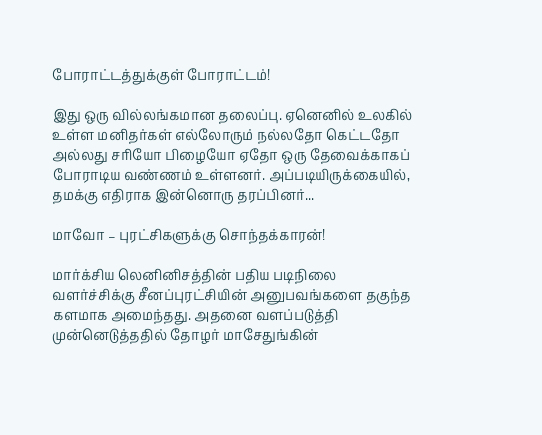போராட்டத்துக்குள் போராட்டம்!

இது ஒரு வில்லங்கமான தலைப்பு. ஏனெனில் உலகில் உள்ள மனிதர்கள் எல்லோரும் நல்லதோ கெட்டதோ அல்லது சரியோ பிழையோ ஏதோ ஒரு தேவைக்காகப் போராடிய வண்ணம் உள்ளனர். அப்படியிருக்கையில், தமக்கு எதிராக இன்னொரு தரப்பினர்...

மாவோ – புரட்சிகளுக்கு சொந்தக்காரன்!

மார்க்சிய லெனினிசத்தின் பதிய படிநிலை வளர்ச்சிக்கு சீனப்புரட்சியின் அனுபவங்களை தகுந்த களமாக அமைந்தது. அதனை வளப்படுத்தி முன்னெடுத்ததில் தோழர் மாசேதுங்கின்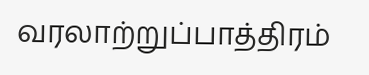வரலாற்றுப்பாத்திரம்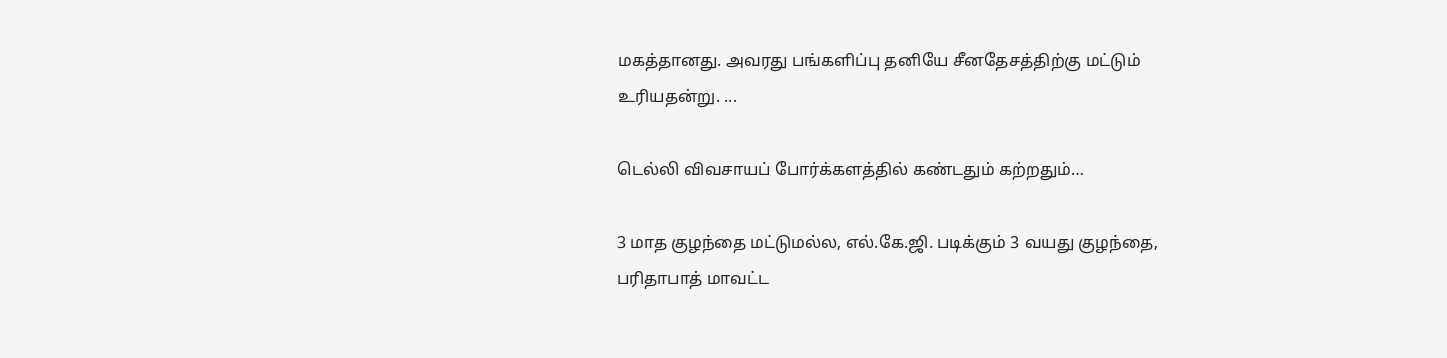மகத்தானது. அவரது பங்களிப்பு தனியே சீனதேசத்திற்கு மட்டும் உரியதன்று. ...

டெல்லி விவசாயப் போர்க்களத்தில் கண்டதும் கற்றதும்…

3 மாத குழந்தை மட்டுமல்ல, எல்.கே.ஜி. படிக்கும் 3 வயது குழந்தை, பரிதாபாத் மாவட்ட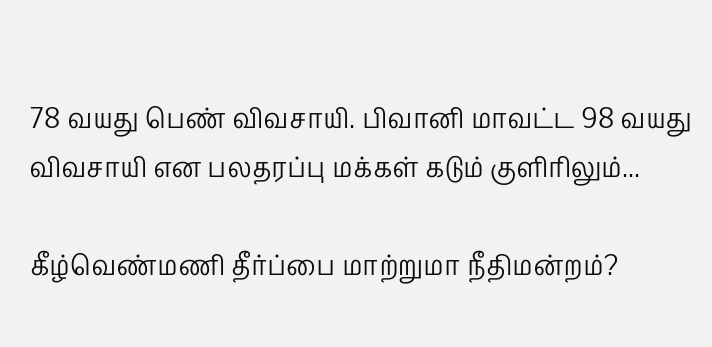78 வயது பெண் விவசாயி. பிவானி மாவட்ட 98 வயது விவசாயி என பலதரப்பு மக்கள் கடும் குளிரிலும்...

கீழ்வெண்மணி தீர்ப்பை மாற்றுமா நீதிமன்றம்?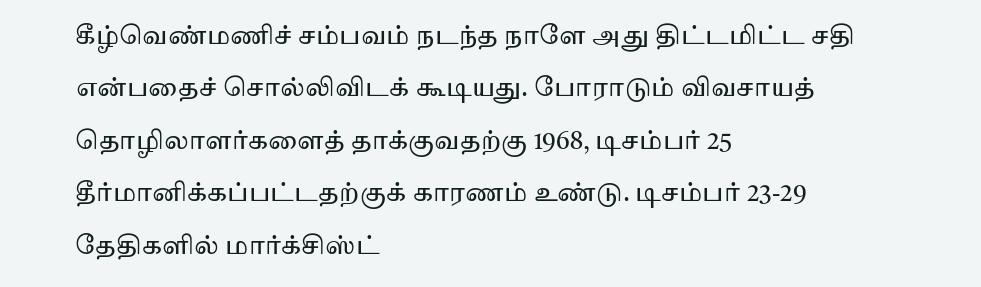கீழ்வெண்மணிச் சம்பவம் நடந்த நாளே அது திட்டமிட்ட சதி என்பதைச் சொல்லிவிடக் கூடியது. போராடும் விவசாயத் தொழிலாளர்களைத் தாக்குவதற்கு 1968, டிசம்பர் 25 தீர்மானிக்கப்பட்டதற்குக் காரணம் உண்டு. டிசம்பர் 23-29 தேதிகளில் மார்க்சிஸ்ட்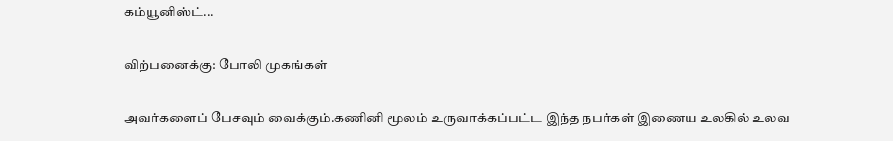கம்யூனிஸ்ட்...

விற்பனைக்கு: போலி முகங்கள்

அவர்களைப் பேசவும் வைக்கும்.கணினி மூலம் உருவாக்கப்பட்ட இந்த நபர்கள் இணைய உலகில் உலவ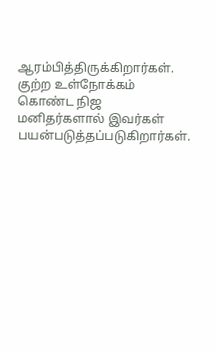ஆரம்பித்திருக்கிறார்கள். குற்ற உள்நோக்கம் கொண்ட நிஜ மனிதர்களால் இவர்கள் பயன்படுத்தப்படுகிறார்கள்.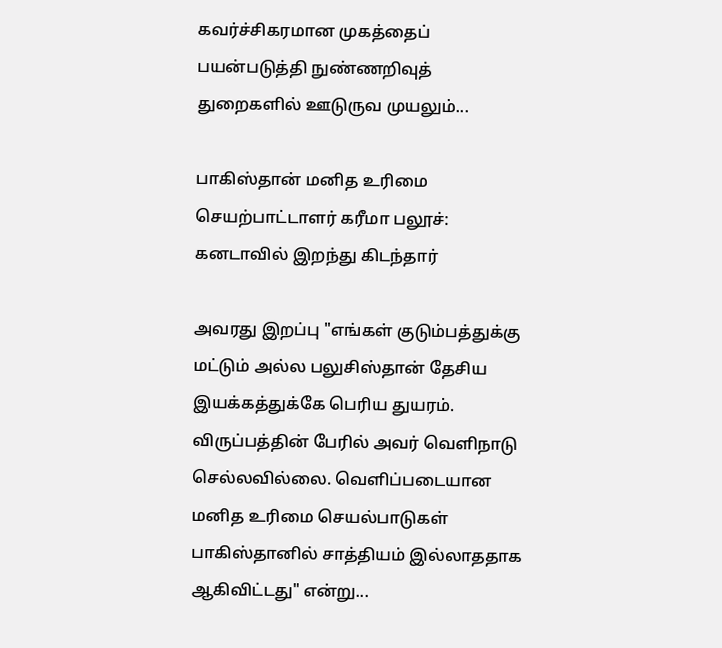கவர்ச்சிகரமான முகத்தைப் பயன்படுத்தி நுண்ணறிவுத் துறைகளில் ஊடுருவ முயலும்...

பாகிஸ்தான் மனித உரிமை செயற்பாட்டாளர் கரீமா பலூச்: கனடாவில் இறந்து கிடந்தார்

அவரது இறப்பு "எங்கள் குடும்பத்துக்கு மட்டும் அல்ல பலுசிஸ்தான் தேசிய இயக்கத்துக்கே பெரிய துயரம். விருப்பத்தின் பேரில் அவர் வெளிநாடு செல்லவில்லை. வெளிப்படையான மனித உரிமை செயல்பாடுகள் பாகிஸ்தானில் சாத்தியம் இல்லாததாக ஆகிவிட்டது" என்று...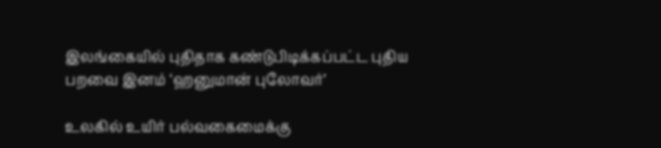இலங்கையில் புதிதாக கண்டுபிடிக்கப்பட்ட புதிய பறவை இனம் ‘ஹனுமான் புலோவர்’

உலகில் உயிர் பல்வகைமைக்கு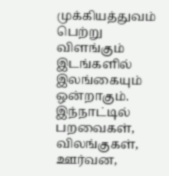முக்கியத்துவம் பெற்று விளங்கும் இடங்களில் இலங்கையும் ஒன்றாகும். இந்நாட்டில் பறவைகள், விலங்குகள், ஊர்வன,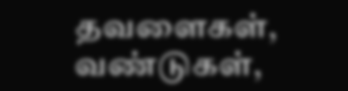தவளைகள், வண்டுகள்,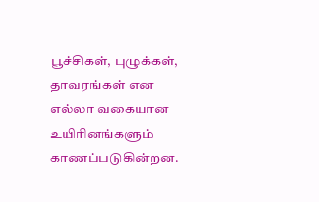பூச்சிகள், புழுக்கள், தாவரங்கள் என எல்லா வகையான உயிரினங்களும் காணப்படுகின்றன.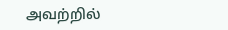அவற்றில்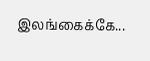இலங்கைக்கே...